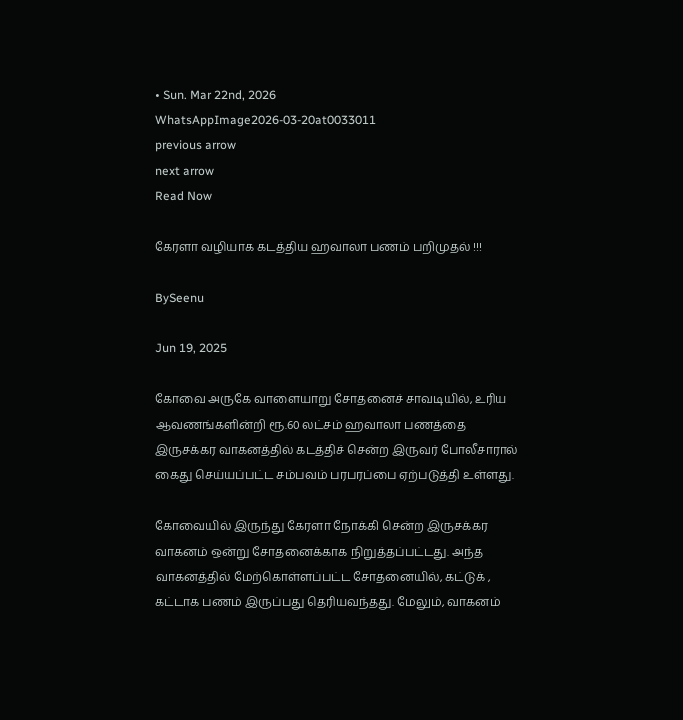• Sun. Mar 22nd, 2026
WhatsAppImage2026-03-20at0033011
previous arrow
next arrow
Read Now

கேரளா வழியாக கடத்திய ஹவாலா பணம் பறிமுதல் !!!

BySeenu

Jun 19, 2025

கோவை அருகே வாளையாறு சோதனைச் சாவடியில், உரிய ஆவணங்களின்றி ரூ.60 லட்சம் ஹவாலா பணத்தை இருசக்கர வாகனத்தில் கடத்திச் சென்ற இருவர் போலீசாரால் கைது செய்யப்பட்ட சம்பவம் பரபரப்பை ஏற்படுத்தி உள்ளது.

கோவையில் இருந்து கேரளா நோக்கி சென்ற இருசக்கர வாகனம் ஒன்று சோதனைக்காக நிறுத்தப்பட்டது. அந்த வாகனத்தில் மேற்கொள்ளப்பட்ட சோதனையில், கட்டுக் , கட்டாக பணம் இருப்பது தெரியவந்தது. மேலும், வாகனம்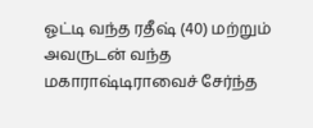ஓட்டி வந்த ரதீஷ் (40) மற்றும் அவருடன் வந்த மகாராஷ்டிராவைச் சேர்ந்த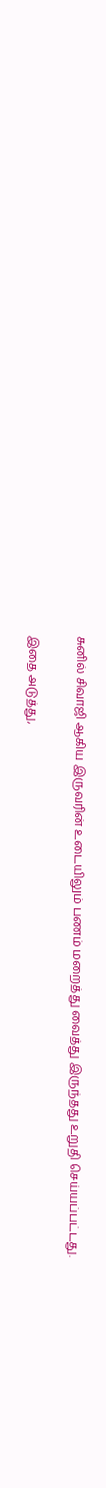சுனில் சிவாஜி ஆகிய இருவரின் உடையிலும் பணம் மறைத்து வைத்து இருந்தது உறுதி செய்யப்பட்டது.

இதை அடுத்து,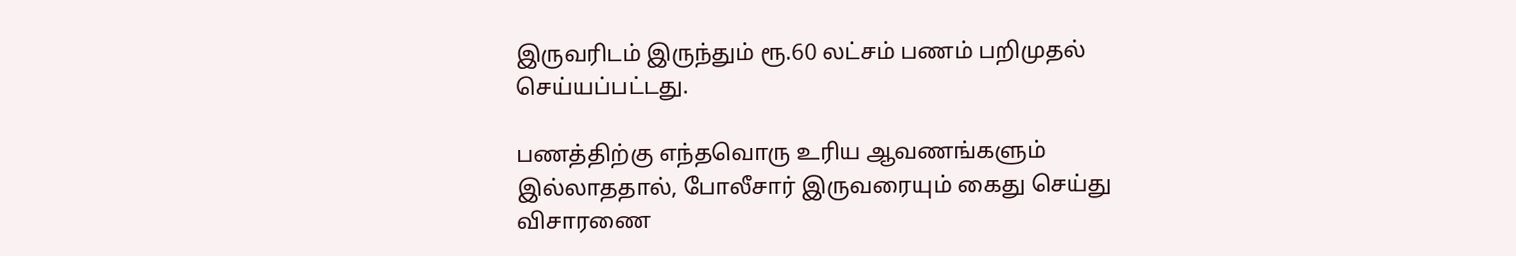இருவரிடம் இருந்தும் ரூ.60 லட்சம் பணம் பறிமுதல் செய்யப்பட்டது.

பணத்திற்கு எந்தவொரு உரிய ஆவணங்களும் இல்லாததால், போலீசார் இருவரையும் கைது செய்து விசாரணை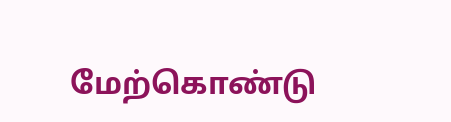மேற்கொண்டு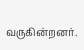வருகின்றனர்.